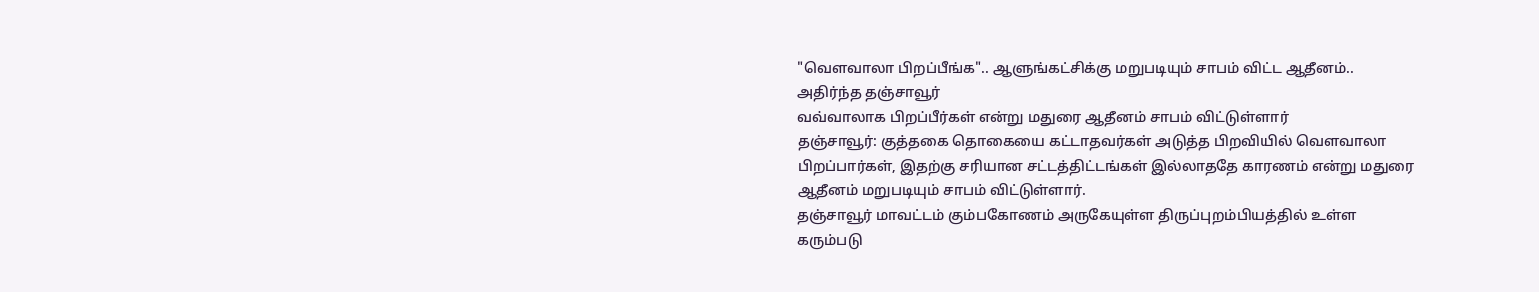"வௌவாலா பிறப்பீங்க".. ஆளுங்கட்சிக்கு மறுபடியும் சாபம் விட்ட ஆதீனம்.. அதிர்ந்த தஞ்சாவூர்
வவ்வாலாக பிறப்பீர்கள் என்று மதுரை ஆதீனம் சாபம் விட்டுள்ளார்
தஞ்சாவூர்: குத்தகை தொகையை கட்டாதவர்கள் அடுத்த பிறவியில் வௌவாலா பிறப்பார்கள், இதற்கு சரியான சட்டத்திட்டங்கள் இல்லாததே காரணம் என்று மதுரை ஆதீனம் மறுபடியும் சாபம் விட்டுள்ளார்.
தஞ்சாவூர் மாவட்டம் கும்பகோணம் அருகேயுள்ள திருப்புறம்பியத்தில் உள்ள கரும்படு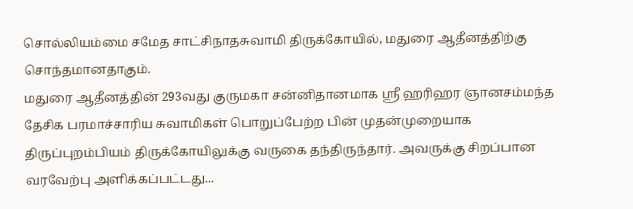சொல்லியம்மை சமேத சாட்சிநாதசுவாமி திருக்கோயில், மதுரை ஆதீனத்திற்கு சொந்தமானதாகும்.
மதுரை ஆதீனத்தின் 293வது குருமகா சன்னிதானமாக ஸ்ரீ ஹரிஹர ஞானசம்மந்த தேசிக பரமாச்சாரிய சுவாமிகள் பொறுப்பேற்ற பின் முதன்முறையாக திருப்புறம்பியம் திருக்கோயிலுக்கு வருகை தந்திருந்தார். அவருக்கு சிறப்பான வரவேற்பு அளிக்கப்பட்டது...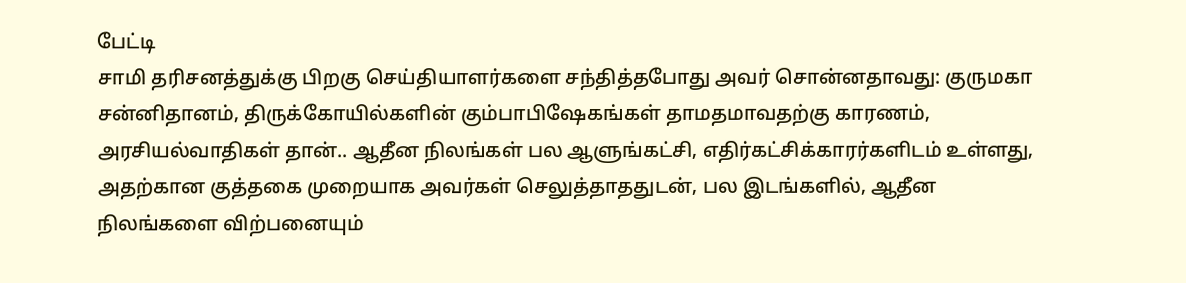பேட்டி
சாமி தரிசனத்துக்கு பிறகு செய்தியாளர்களை சந்தித்தபோது அவர் சொன்னதாவது: குருமகா சன்னிதானம், திருக்கோயில்களின் கும்பாபிஷேகங்கள் தாமதமாவதற்கு காரணம், அரசியல்வாதிகள் தான்.. ஆதீன நிலங்கள் பல ஆளுங்கட்சி, எதிர்கட்சிக்காரர்களிடம் உள்ளது, அதற்கான குத்தகை முறையாக அவர்கள் செலுத்தாததுடன், பல இடங்களில், ஆதீன நிலங்களை விற்பனையும்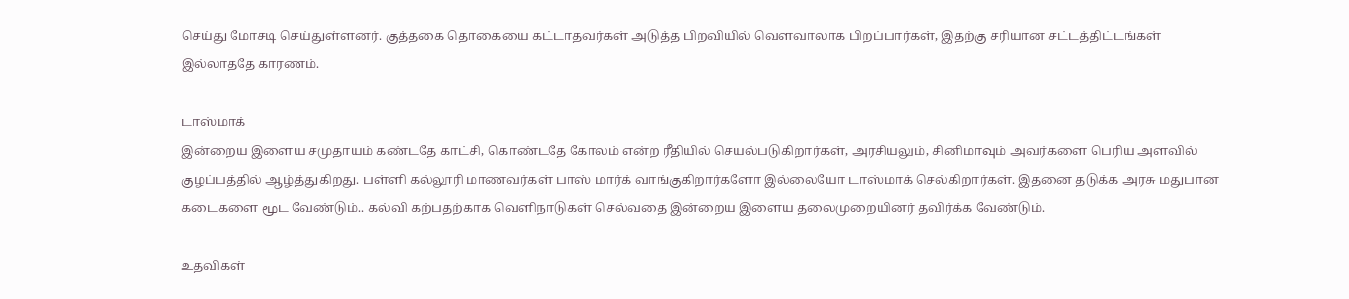செய்து மோசடி செய்துள்ளனர். குத்தகை தொகையை கட்டாதவர்கள் அடுத்த பிறவியில் வௌவாலாக பிறப்பார்கள், இதற்கு சரியான சட்டத்திட்டங்கள் இல்லாததே காரணம்.

டாஸ்மாக்
இன்றைய இளைய சமுதாயம் கண்டதே காட்சி, கொண்டதே கோலம் என்ற ரீதியில் செயல்படுகிறார்கள், அரசியலும், சினிமாவும் அவர்களை பெரிய அளவில் குழப்பத்தில் ஆழ்த்துகிறது. பள்ளி கல்லூரி மாணவர்கள் பாஸ் மார்க் வாங்குகிறார்களோ இல்லையோ டாஸ்மாக் செல்கிறார்கள். இதனை தடுக்க அரசு மதுபான கடைகளை மூட வேண்டும்.. கல்வி கற்பதற்காக வெளிநாடுகள் செல்வதை இன்றைய இளைய தலைமுறையினர் தவிர்க்க வேண்டும்.

உதவிகள்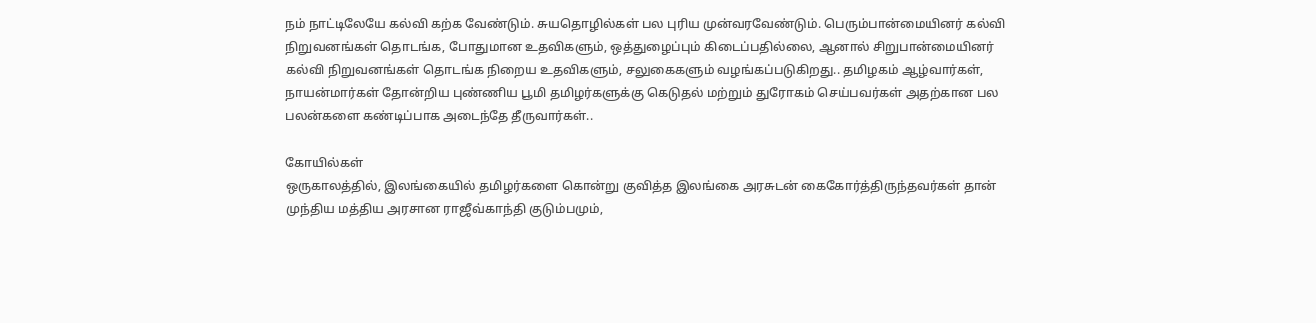நம் நாட்டிலேயே கல்வி கற்க வேண்டும். சுயதொழில்கள் பல புரிய முன்வரவேண்டும். பெரும்பான்மையினர் கல்வி நிறுவனங்கள் தொடங்க, போதுமான உதவிகளும், ஒத்துழைப்பும் கிடைப்பதில்லை, ஆனால் சிறுபான்மையினர் கல்வி நிறுவனங்கள் தொடங்க நிறைய உதவிகளும், சலுகைகளும் வழங்கப்படுகிறது.. தமிழகம் ஆழ்வார்கள், நாயன்மார்கள் தோன்றிய புண்ணிய பூமி தமிழர்களுக்கு கெடுதல் மற்றும் துரோகம் செய்பவர்கள் அதற்கான பல பலன்களை கண்டிப்பாக அடைந்தே தீருவார்கள்..

கோயில்கள்
ஒருகாலத்தில், இலங்கையில் தமிழர்களை கொன்று குவித்த இலங்கை அரசுடன் கைகோர்த்திருந்தவர்கள் தான் முந்திய மத்திய அரசான ராஜீவ்காந்தி குடும்பமும்,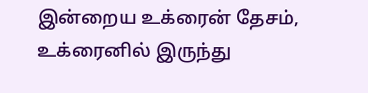இன்றைய உக்ரைன் தேசம், உக்ரைனில் இருந்து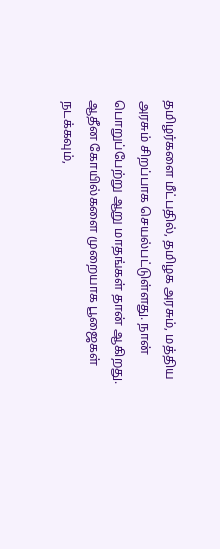தமிழர்களை மீட்பதில், தமிழக அரசும், மத்திய அரசும் சிறப்பாக செயல்பட்டுள்ளது. நான் பொறுப்பேற்று ஆறு மாதங்கள் தான் ஆகிறது. ஆதீன கோயில்களை முறையாக பூஜைகள் நடக்கவும்,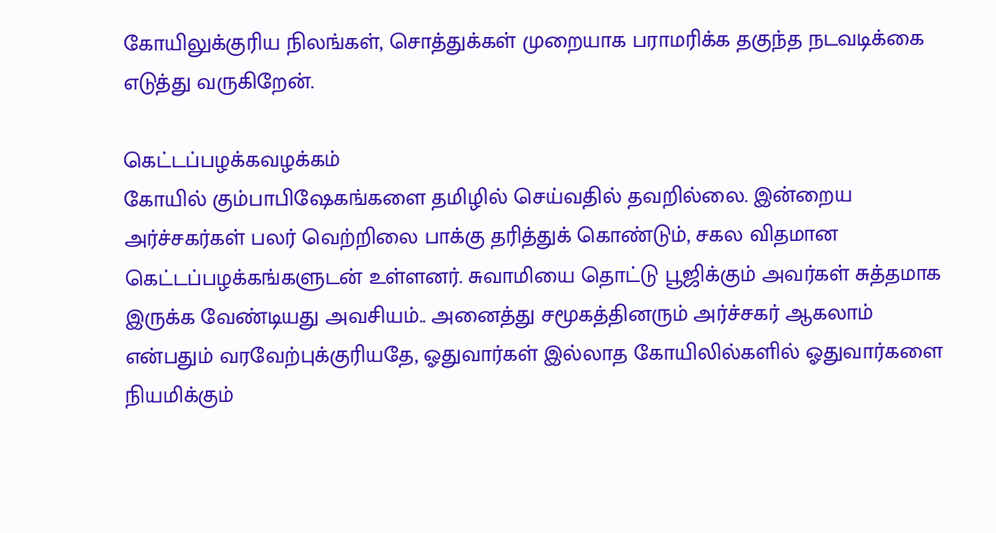கோயிலுக்குரிய நிலங்கள், சொத்துக்கள் முறையாக பராமரிக்க தகுந்த நடவடிக்கை எடுத்து வருகிறேன்.

கெட்டப்பழக்கவழக்கம்
கோயில் கும்பாபிஷேகங்களை தமிழில் செய்வதில் தவறில்லை. இன்றைய அர்ச்சகர்கள் பலர் வெற்றிலை பாக்கு தரித்துக் கொண்டும், சகல விதமான கெட்டப்பழக்கங்களுடன் உள்ளனர். சுவாமியை தொட்டு பூஜிக்கும் அவர்கள் சுத்தமாக இருக்க வேண்டியது அவசியம்.. அனைத்து சமூகத்தினரும் அர்ச்சகர் ஆகலாம் என்பதும் வரவேற்புக்குரியதே, ஓதுவார்கள் இல்லாத கோயிலில்களில் ஓதுவார்களை நியமிக்கும்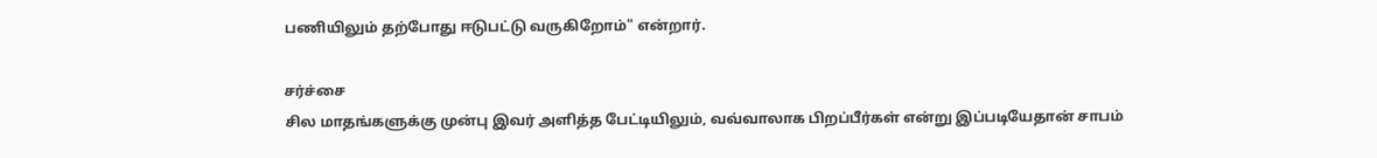பணியிலும் தற்போது ஈடுபட்டு வருகிறோம்" என்றார்.

சர்ச்சை
சில மாதங்களுக்கு முன்பு இவர் அளித்த பேட்டியிலும், வவ்வாலாக பிறப்பீர்கள் என்று இப்படியேதான் சாபம்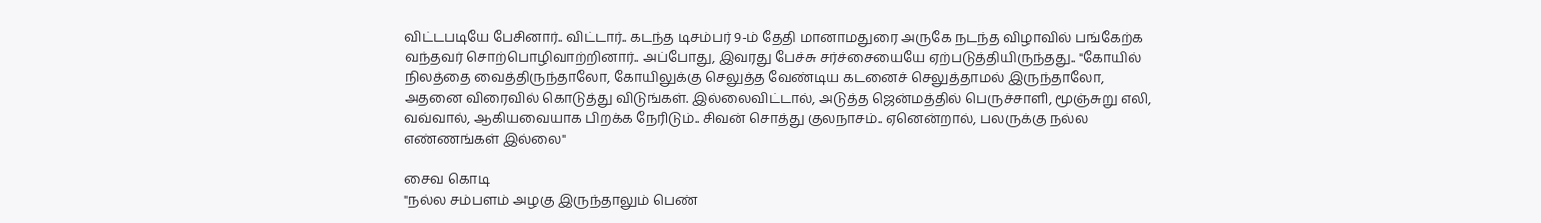விட்டபடியே பேசினார்.. விட்டார்.. கடந்த டிசம்பர் 9-ம் தேதி மானாமதுரை அருகே நடந்த விழாவில் பங்கேற்க வந்தவர் சொற்பொழிவாற்றினார்.. அப்போது, இவரது பேச்சு சர்ச்சையையே ஏற்படுத்தியிருந்தது.. "கோயில் நிலத்தை வைத்திருந்தாலோ, கோயிலுக்கு செலுத்த வேண்டிய கடனைச் செலுத்தாமல் இருந்தாலோ, அதனை விரைவில் கொடுத்து விடுங்கள். இல்லைவிட்டால், அடுத்த ஜென்மத்தில் பெருச்சாளி, மூஞ்சுறு எலி, வவ்வால், ஆகியவையாக பிறக்க நேரிடும்.. சிவன் சொத்து குலநாசம்.. ஏனென்றால், பலருக்கு நல்ல எண்ணங்கள் இல்லை"

சைவ கொடி
"நல்ல சம்பளம் அழகு இருந்தாலும் பெண்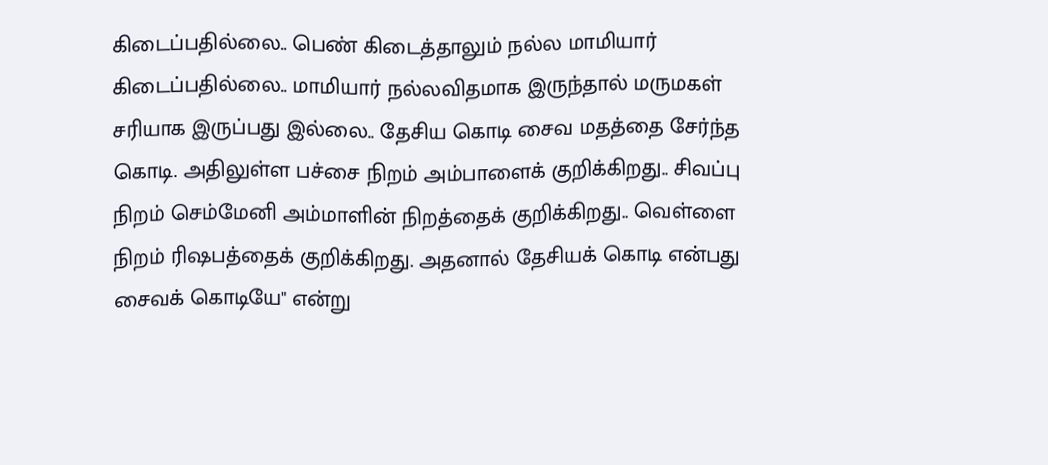கிடைப்பதில்லை.. பெண் கிடைத்தாலும் நல்ல மாமியார் கிடைப்பதில்லை.. மாமியார் நல்லவிதமாக இருந்தால் மருமகள் சரியாக இருப்பது இல்லை.. தேசிய கொடி சைவ மதத்தை சேர்ந்த கொடி. அதிலுள்ள பச்சை நிறம் அம்பாளைக் குறிக்கிறது.. சிவப்பு நிறம் செம்மேனி அம்மாளின் நிறத்தைக் குறிக்கிறது.. வெள்ளை நிறம் ரிஷபத்தைக் குறிக்கிறது. அதனால் தேசியக் கொடி என்பது சைவக் கொடியே" என்று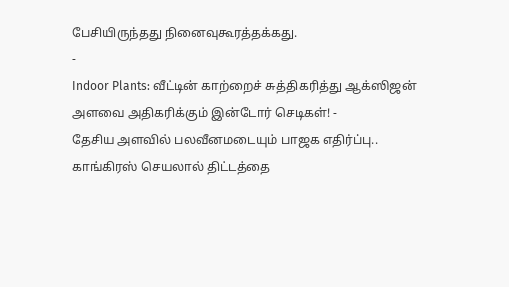பேசியிருந்தது நினைவுகூரத்தக்கது.
-
Indoor Plants: வீட்டின் காற்றைச் சுத்திகரித்து ஆக்ஸிஜன் அளவை அதிகரிக்கும் இன்டோர் செடிகள்! -
தேசிய அளவில் பலவீனமடையும் பாஜக எதிர்ப்பு.. காங்கிரஸ் செயலால் திட்டத்தை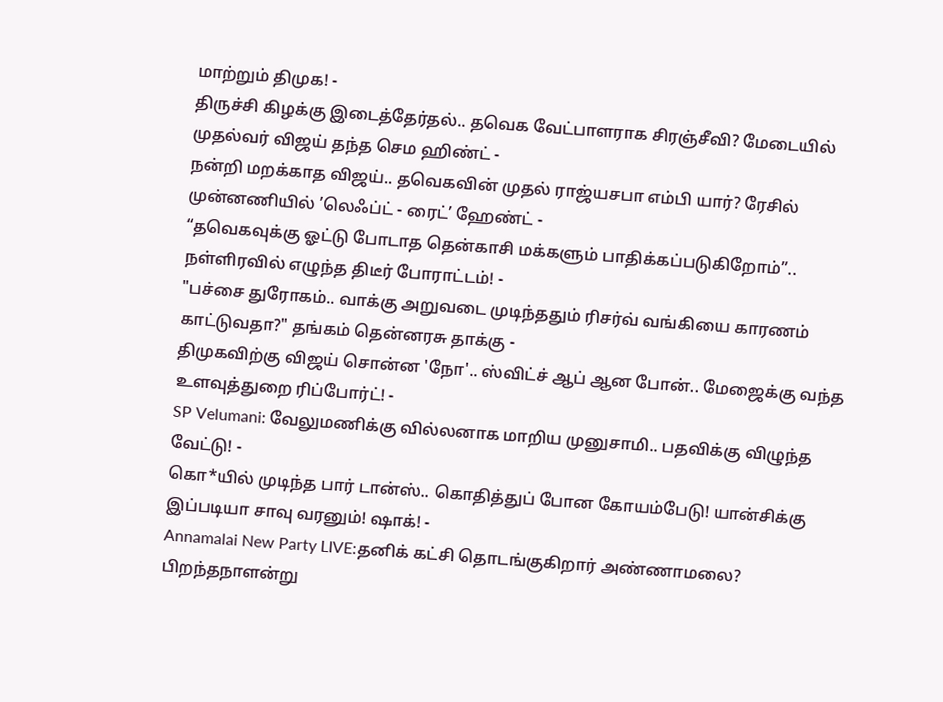மாற்றும் திமுக! -
திருச்சி கிழக்கு இடைத்தேர்தல்.. தவெக வேட்பாளராக சிரஞ்சீவி? மேடையில் முதல்வர் விஜய் தந்த செம ஹிண்ட் -
நன்றி மறக்காத விஜய்.. தவெகவின் முதல் ராஜ்யசபா எம்பி யார்? ரேசில் முன்னணியில் ’லெஃப்ட் - ரைட்’ ஹேண்ட் -
“தவெகவுக்கு ஓட்டு போடாத தென்காசி மக்களும் பாதிக்கப்படுகிறோம்”.. நள்ளிரவில் எழுந்த திடீர் போராட்டம்! -
"பச்சை துரோகம்.. வாக்கு அறுவடை முடிந்ததும் ரிசர்வ் வங்கியை காரணம் காட்டுவதா?" தங்கம் தென்னரசு தாக்கு -
திமுகவிற்கு விஜய் சொன்ன 'நோ'.. ஸ்விட்ச் ஆப் ஆன போன்.. மேஜைக்கு வந்த உளவுத்துறை ரிப்போர்ட்! -
SP Velumani: வேலுமணிக்கு வில்லனாக மாறிய முனுசாமி.. பதவிக்கு விழுந்த வேட்டு! -
கொ*யில் முடிந்த பார் டான்ஸ்.. கொதித்துப் போன கோயம்பேடு! யான்சிக்கு இப்படியா சாவு வரனும்! ஷாக்! -
Annamalai New Party LIVE:தனிக் கட்சி தொடங்குகிறார் அண்ணாமலை? பிறந்தநாளன்று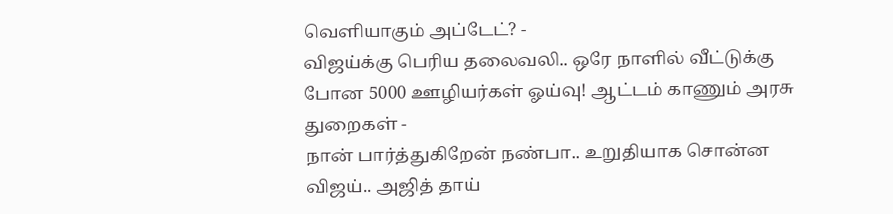வெளியாகும் அப்டேட்? -
விஜய்க்கு பெரிய தலைவலி.. ஒரே நாளில் வீட்டுக்கு போன 5000 ஊழியர்கள் ஓய்வு! ஆட்டம் காணும் அரசு துறைகள் -
நான் பார்த்துகிறேன் நண்பா.. உறுதியாக சொன்ன விஜய்.. அஜித் தாய்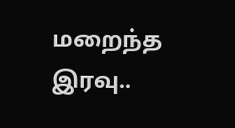மறைந்த இரவு..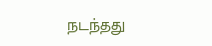நடந்தது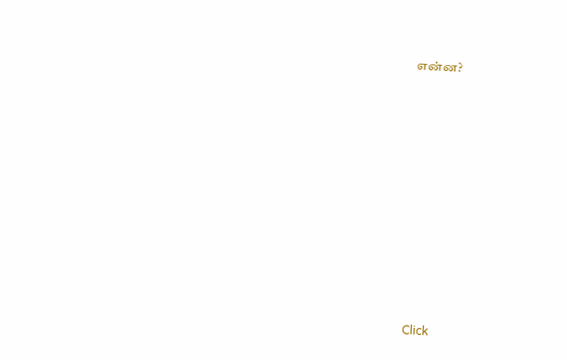என்ன?












Click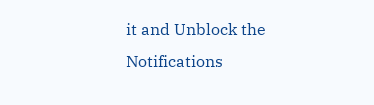it and Unblock the Notifications